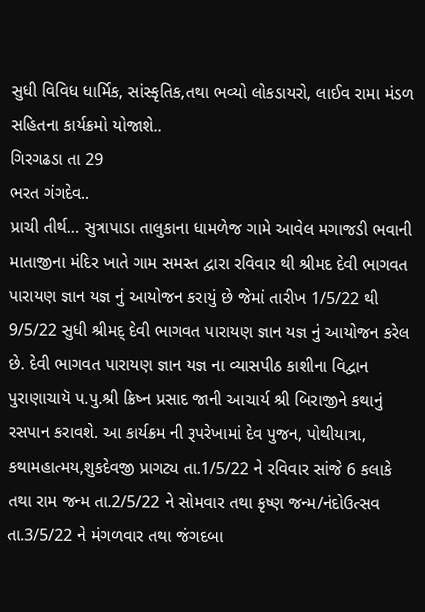સુધી વિવિધ ધાર્મિક, સાંસ્કૃતિક,તથા ભવ્યો લોકડાયરો, લાઈવ રામા મંડળ સહિતના કાર્યક્રમો યોજાશે..
ગિરગઢડા તા 29
ભરત ગંગદેવ..
પ્રાચી તીર્થ… સુત્રાપાડા તાલુકાના ધામળેજ ગામે આવેલ મગાજડી ભવાની માતાજીના મંદિર ખાતે ગામ સમસ્ત દ્વારા રવિવાર થી શ્રીમદ દેવી ભાગવત પારાયણ જ્ઞાન યજ્ઞ નું આયોજન કરાયું છે જેમાં તારીખ 1/5/22 થી 9/5/22 સુધી શ્રીમદ્ દેવી ભાગવત પારાયણ જ્ઞાન યજ્ઞ નું આયોજન કરેલ છે. દેવી ભાગવત પારાયણ જ્ઞાન યજ્ઞ ના વ્યાસપીઠ કાશીના વિદ્વાન પુરાણાચાયૅ પ.પુ.શ્રી ક્રિષ્ન પ્રસાદ જાની આચાર્ય શ્રી બિરાજીને કથાનું રસપાન કરાવશે. આ કાર્યક્રમ ની રૂપરેખામાં દેવ પુજન, પોથીયાત્રા, કથામહાત્મય,શુકદેવજી પ્રાગટ્ય તા.1/5/22 ને રવિવાર સાંજે 6 કલાકે તથા રામ જન્મ તા.2/5/22 ને સોમવાર તથા કૃષ્ણ જન્મ/નંદોઉત્સવ તા.3/5/22 ને મંગળવાર તથા જંગદબા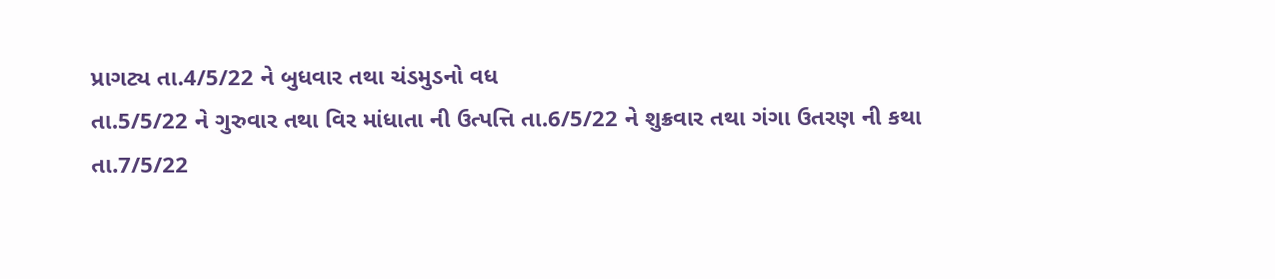પ્રાગટ્ય તા.4/5/22 ને બુધવાર તથા ચંડમુડનો વધ
તા.5/5/22 ને ગુરુવાર તથા વિર માંધાતા ની ઉત્પત્તિ તા.6/5/22 ને શુક્રવાર તથા ગંગા ઉતરણ ની કથા
તા.7/5/22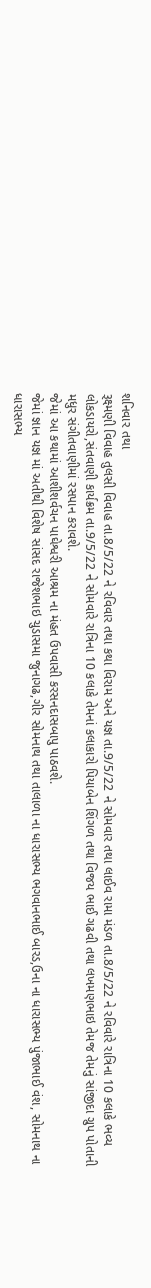શનિવાર તથા
રૂક્ષ્મણી વિવાહ તુલસી વિવાહ તા.8/5/22 ને રવિવાર તથા કથા વિરામ અને યજ્ઞ તા.9/5/22 ને સોમવાર તથા લાઈવ રામા મંડળ તા.8/5/22 ને રવિવારે રાત્રિના 10 કલાકે ભવ્ય લોકડાયરો,સંતવાણી કાર્યક્રમ તા.9/5/22 ને સોમવારે રાત્રિના 10 કલાકે તેમનાં કલાકારો પિયાબેન શિંગળ તથા વિજય ભાઈ ગઢવી તથા લખમણભાઇ તેમજ તેમનું સાંજીદા ગ્રુપ પોતાની મધુર સંગીતવાણીમાં રસપાન કરાવશે.
જેમાં આ કથામાં આશીશર્વચન પાઘેશ્વરી આશ્રમ ના મંહત ઉપવાસી કરસનદાસબાપુ પાઠવશે.
જેમાં જ્ઞાન યજ્ઞ માં અતીથી વિશેષ સાંસદ રાજેશભાઇ ચુડાસમા જુનાગઢ,ગીર સોમનાથ તથા તાલાળા ના ધારાસભ્ય ભગવાનભાઈ બારડ,ઉના ના ધારાસભ્ય પુંજાભાઈ વંશ, સોમનાથ ના ધારાસભ્ય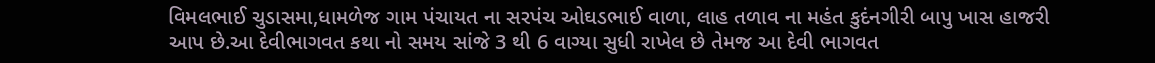વિમલભાઈ ચુડાસમા,ધામળેજ ગામ પંચાયત ના સરપંચ ઓઘડભાઈ વાળા, લાહ તળાવ ના મહંત કુદંનગીરી બાપુ ખાસ હાજરી આપ છે.આ દેવીભાગવત કથા નો સમય સાંજે 3 થી 6 વાગ્યા સુધી રાખેલ છે તેમજ આ દેવી ભાગવત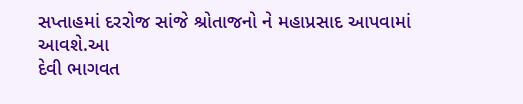સપ્તાહમાં દરરોજ સાંજે શ્રોતાજનો ને મહાપ્રસાદ આપવામાં આવશે.આ
દેવી ભાગવત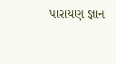પારાયણ જ્ઞાન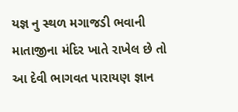યજ્ઞ નુ સ્થળ મગાજડી ભવાની માતાજીના મંદિર ખાતે રાખેલ છે તો આ દેવી ભાગવત પારાયણ જ્ઞાન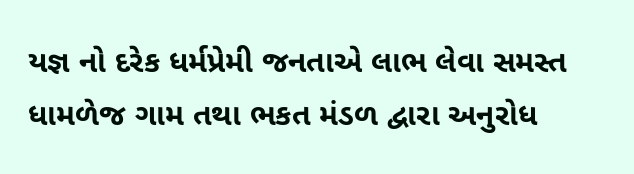યજ્ઞ નો દરેક ધર્મપ્રેમી જનતાએ લાભ લેવા સમસ્ત ધામળેજ ગામ તથા ભકત મંડળ દ્વારા અનુરોધ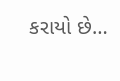કરાયો છે…